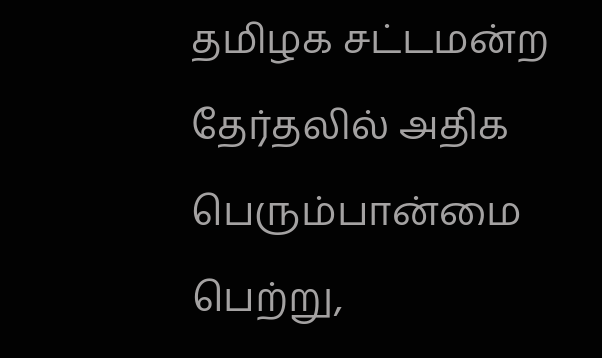தமிழக சட்டமன்ற தேர்தலில் அதிக பெரும்பான்மை பெற்று,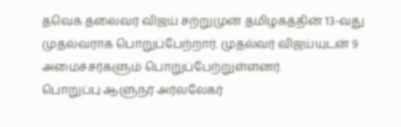தவெக தலைவர் விஜய் சற்றுமுன் தமிழகத்தின் 13-வது முதல்வராக பொறுப்பேற்றார். முதல்வர் விஜய்யுடன் 9 அமைச்சர்களும் பொறுப்பேற்றுள்ளனர்.
பொறுப்பு ஆளுநர் அர்லலேகர்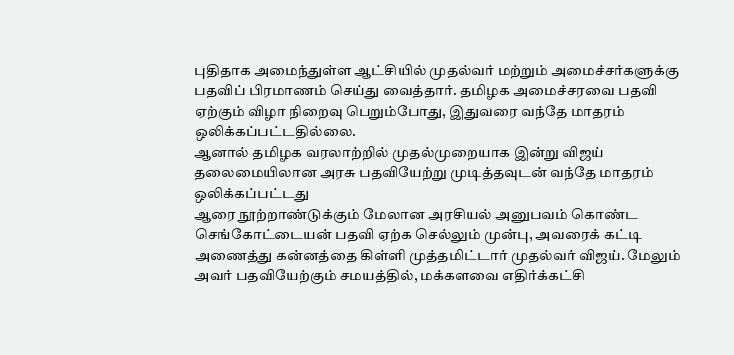புதிதாக அமைந்துள்ள ஆட்சியில் முதல்வர் மற்றும் அமைச்சர்களுக்கு பதவிப் பிரமாணம் செய்து வைத்தார். தமிழக அமைச்சரவை பதவி ஏற்கும் விழா நிறைவு பெறும்போது, இதுவரை வந்தே மாதரம் ஒலிக்கப்பட்டதில்லை.
ஆனால் தமிழக வரலாற்றில் முதல்முறையாக இன்று விஜய் தலைமையிலான அரசு பதவியேற்று முடித்தவுடன் வந்தே மாதரம் ஒலிக்கப்பட்டது
ஆரை நூற்றாண்டுக்கும் மேலான அரசியல் அனுபவம் கொண்ட செங்கோட்டையன் பதவி ஏற்க செல்லும் முன்பு, அவரைக் கட்டி அணைத்து கன்னத்தை கிள்ளி முத்தமிட்டார் முதல்வர் விஜய். மேலும் அவர் பதவியேற்கும் சமயத்தில், மக்களவை எதிர்க்கட்சி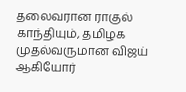தலைவரான ராகுல் காந்தியும், தமிழக முதல்வருமான விஜய் ஆகியோர்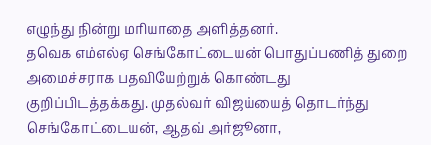எழுந்து நின்று மரியாதை அளித்தனர்.
தவெக எம்எல்ஏ செங்கோட்டையன் பொதுப்பணித் துறை அமைச்சராக பதவியேற்றுக் கொண்டது குறிப்பிடத்தக்கது. முதல்வர் விஜய்யைத் தொடர்ந்து செங்கோட்டையன், ஆதவ் அர்ஜூனா,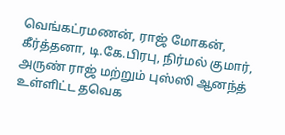வெங்கட்ரமணன், ராஜ் மோகன், கீர்த்தனா, டி.கே.பிரபு, நிர்மல் குமார், அருண் ராஜ் மற்றும் புஸ்ஸி ஆனந்த் உள்ளிட்ட தவெக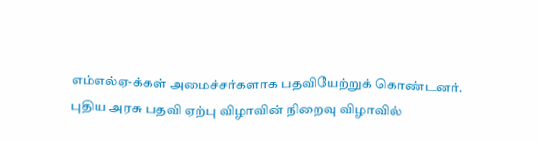எம்எல்ஏ-க்கள் அமைச்சர்களாக பதவியேற்றுக் கொண்டனர்.
புதிய அரசு பதவி ஏற்பு விழாவின் நிறைவு விழாவில்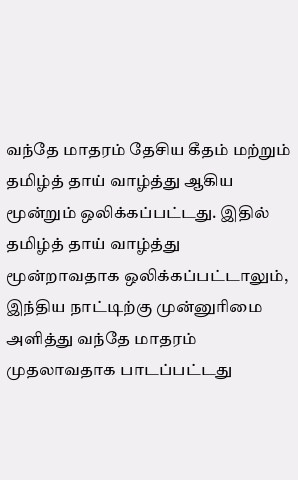வந்தே மாதரம் தேசிய கீதம் மற்றும் தமிழ்த் தாய் வாழ்த்து ஆகிய மூன்றும் ஒலிக்கப்பட்டது. இதில் தமிழ்த் தாய் வாழ்த்து மூன்றாவதாக ஒலிக்கப்பட்டாலும், இந்திய நாட்டிற்கு முன்னுரிமை அளித்து வந்தே மாதரம் முதலாவதாக பாடப்பட்டது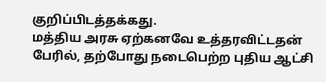குறிப்பிடத்தக்கது.
மத்திய அரசு ஏற்கனவே உத்தரவிட்டதன் பேரில், தற்போது நடைபெற்ற புதிய ஆட்சி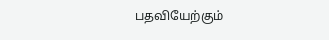பதவியேற்கும்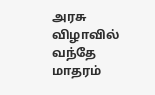அரசு விழாவில் வந்தே மாதரம்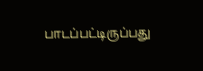பாடப்பட்டிருப்பது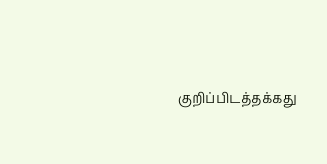குறிப்பிடத்தக்கது